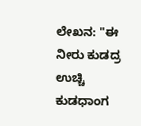ಲೇಖನ: "ಈ ನೀರು ಕುಡದ್ರ ಉಚ್ಚಿ ಕುಡಧಾಂಗ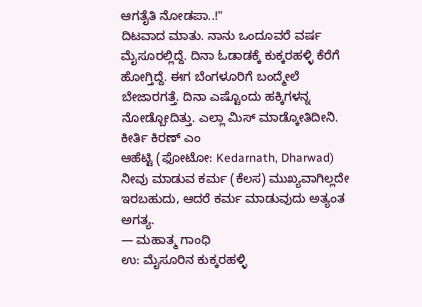ಆಗತೈತಿ ನೋಡಪಾ..!"
ದಿಟವಾದ ಮಾತು. ನಾನು ಒಂದೂವರೆ ವರ್ಷ ಮೈಸೂರಲ್ಲಿದ್ದೆ. ದಿನಾ ಓಡಾಡಕ್ಕೆ ಕುಕ್ಕರಹಳ್ಳಿ ಕೆರೆಗೆ ಹೋಗ್ತಿದ್ದೆ. ಈಗ ಬೆಂಗಳೂರಿಗೆ ಬಂದ್ಮೇಲೆ ಬೇಜಾರಗತ್ತೆ. ದಿನಾ ಎಷ್ಟೊಂದು ಹಕ್ಕಿಗಳನ್ನ ನೋಡ್ಬೋದಿತ್ತು. ಎಲ್ಲಾ ಮಿಸ್ ಮಾಡ್ಕೋತಿದೀನಿ. ಕೀರ್ತಿ ಕಿರಣ್ ಎಂ
ಆಹೆಟ್ಟಿ (ಫೋಟೋ: Kedarnath, Dharwad)
ನೀವು ಮಾಡುವ ಕರ್ಮ (ಕೆಲಸ) ಮುಖ್ಯವಾಗಿಲ್ಲದೇ ಇರಬಹುದು, ಆದರೆ ಕರ್ಮ ಮಾಡುವುದು ಅತ್ಯಂತ ಅಗತ್ಯ.
— ಮಹಾತ್ಮ ಗಾಂಧಿ
ಉ: ಮೈಸೂರಿನ ಕುಕ್ಕರಹಳ್ಳಿ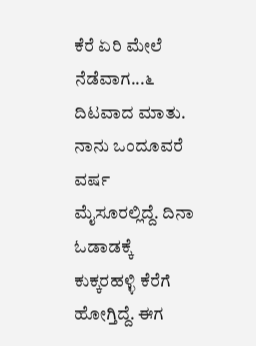ಕೆರೆ ಏರಿ ಮೇಲೆ ನೆಡೆವಾಗ...೬
ದಿಟವಾದ ಮಾತು. ನಾನು ಒಂದೂವರೆ ವರ್ಷ ಮೈಸೂರಲ್ಲಿದ್ದೆ. ದಿನಾ ಓಡಾಡಕ್ಕೆ ಕುಕ್ಕರಹಳ್ಳಿ ಕೆರೆಗೆ ಹೋಗ್ತಿದ್ದೆ. ಈಗ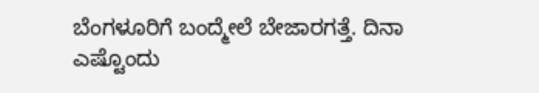ಬೆಂಗಳೂರಿಗೆ ಬಂದ್ಮೇಲೆ ಬೇಜಾರಗತ್ತೆ. ದಿನಾ ಎಷ್ಟೊಂದು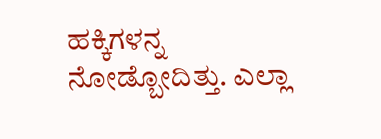ಹಕ್ಕಿಗಳನ್ನ ನೋಡ್ಬೋದಿತ್ತು. ಎಲ್ಲಾ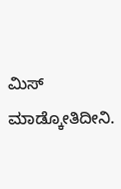ಮಿಸ್ ಮಾಡ್ಕೋತಿದೀನಿ.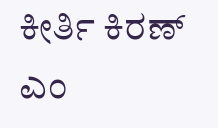ಕೀರ್ತಿ ಕಿರಣ್ ಎಂ